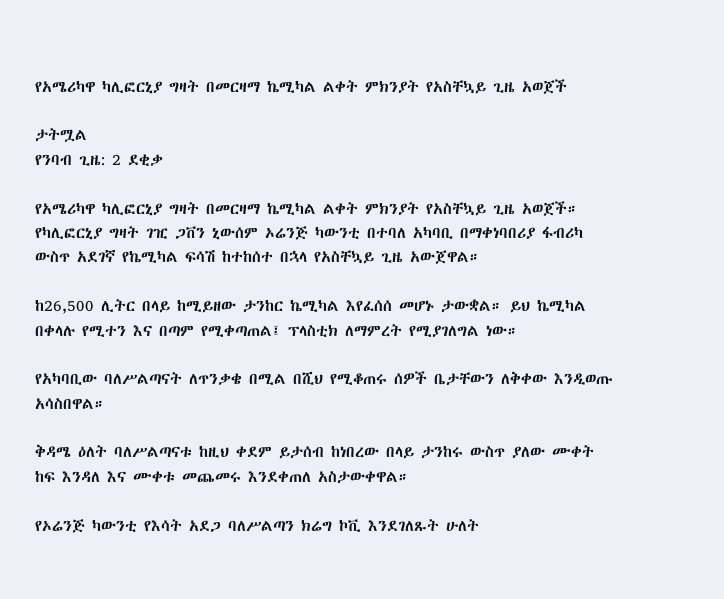የአሜሪካዋ ካሊፎርኒያ ግዛት በመርዛማ ኬሚካል ልቀት ምክንያት የአስቸኳይ ጊዜ አወጀች

ታትሟል
የንባብ ጊዜ: 2 ደቂቃ

የአሜሪካዋ ካሊፎርኒያ ግዛት በመርዛማ ኬሚካል ልቀት ምክንያት የአስቸኳይ ጊዜ አወጀች። የካሊፎርኒያ ግዛት ገዢ ጋቨን ኒውሰም ኦሬንጅ ካውንቲ በተባለ አካባቢ በማቀነባበሪያ ፋብሪካ ውስጥ አደገኛ የኬሚካል ፍሳሽ ከተከሰተ በኋላ የአስቸኳይ ጊዜ አውጀዋል።

ከ26,500 ሊትር በላይ ከሚይዘው ታንከር ኬሚካል እየፈሰሰ መሆኑ ታውቋል። ይህ ኬሚካል በቀላሉ የሚተን እና በጣም የሚቀጣጠል፤ ፕላስቲክ ለማምረት የሚያገለግል ነው።

የአካባቢው ባለሥልጣናት ለጥንቃቄ በሚል በሺህ የሚቆጠሩ ሰዎች ቤታቸውን ለቅቀው እንዲወጡ አሳስበዋል።

ቅዳሜ ዕለት ባለሥልጣናቱ ከዚህ ቀደም ይታሰብ ከነበረው በላይ ታንከሩ ውስጥ ያለው ሙቀት ከፍ እንዳለ እና ሙቀቱ መጨመሩ እንደቀጠለ አስታውቀዋል።

የኦሬንጅ ካውንቲ የእሳት አደጋ ባለሥልጣን ክሬግ ኮቪ እንደገለጹት ሁለት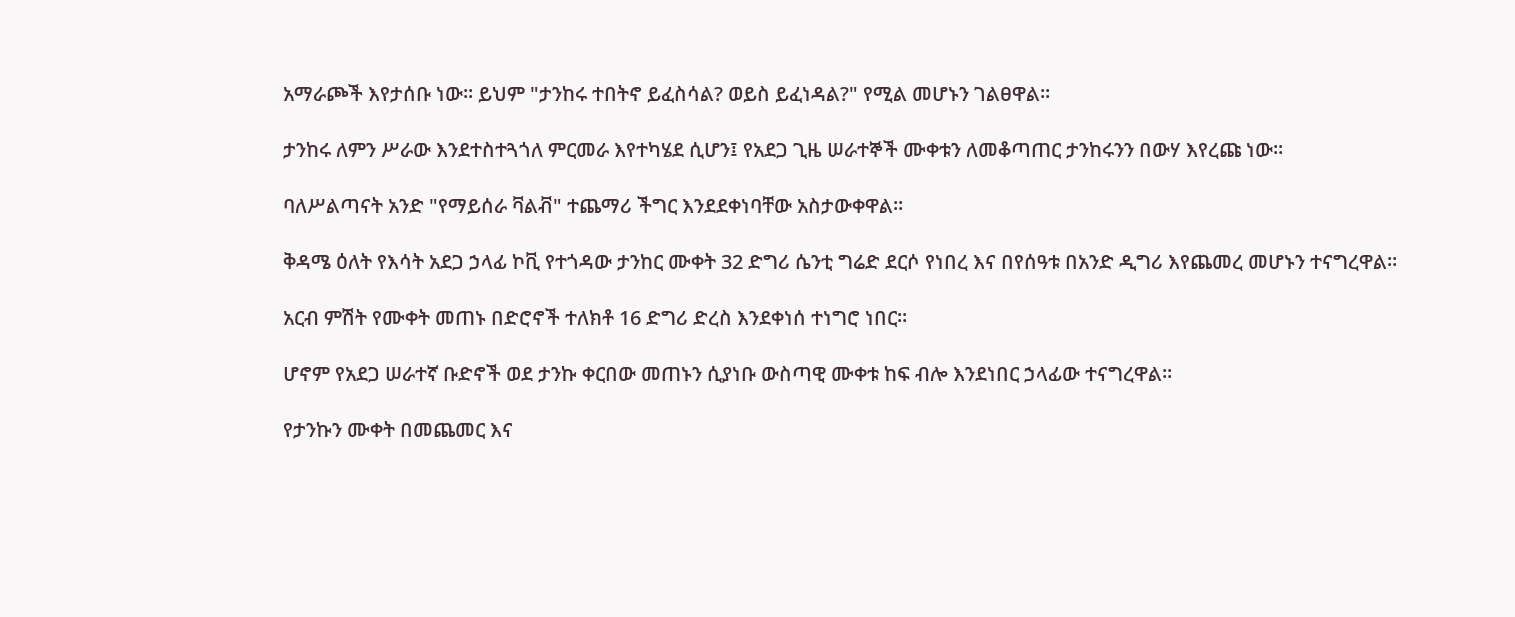አማራጮች እየታሰቡ ነው። ይህም "ታንከሩ ተበትኖ ይፈስሳል? ወይስ ይፈነዳል?" የሚል መሆኑን ገልፀዋል።

ታንከሩ ለምን ሥራው እንደተስተጓጎለ ምርመራ እየተካሄደ ሲሆን፤ የአደጋ ጊዜ ሠራተኞች ሙቀቱን ለመቆጣጠር ታንከሩንን በውሃ እየረጩ ነው።

ባለሥልጣናት አንድ "የማይሰራ ቫልቭ" ተጨማሪ ችግር እንደደቀነባቸው አስታውቀዋል።

ቅዳሜ ዕለት የእሳት አደጋ ኃላፊ ኮቪ የተጎዳው ታንከር ሙቀት 32 ድግሪ ሴንቲ ግሬድ ደርሶ የነበረ እና በየሰዓቱ በአንድ ዲግሪ እየጨመረ መሆኑን ተናግረዋል።

አርብ ምሽት የሙቀት መጠኑ በድሮኖች ተለክቶ 16 ድግሪ ድረስ እንደቀነሰ ተነግሮ ነበር።

ሆኖም የአደጋ ሠራተኛ ቡድኖች ወደ ታንኩ ቀርበው መጠኑን ሲያነቡ ውስጣዊ ሙቀቱ ከፍ ብሎ እንደነበር ኃላፊው ተናግረዋል።

የታንኩን ሙቀት በመጨመር እና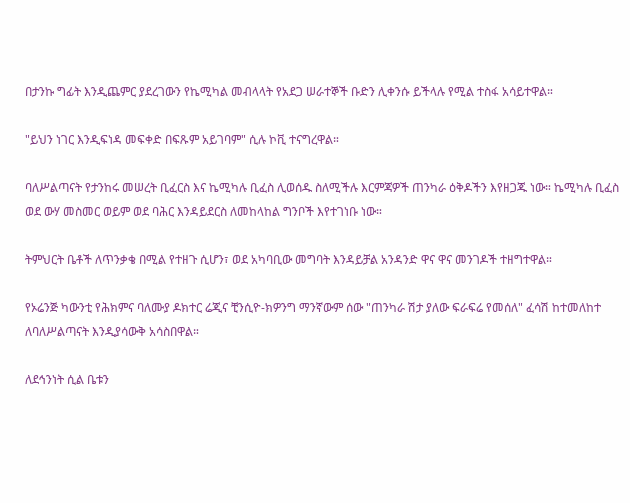በታንኩ ግፊት እንዲጨምር ያደረገውን የኬሚካል መብላላት የአደጋ ሠራተኞች ቡድን ሊቀንሱ ይችላሉ የሚል ተስፋ አሳይተዋል።

"ይህን ነገር እንዲፍነዳ መፍቀድ በፍጹም አይገባም" ሲሉ ኮቪ ተናግረዋል።

ባለሥልጣናት የታንከሩ መሠረት ቢፈርስ እና ኬሚካሉ ቢፈስ ሊወሰዱ ስለሚችሉ እርምጃዎች ጠንካራ ዕቅዶችን እየዘጋጁ ነው። ኬሚካሉ ቢፈስ ወደ ውሃ መስመር ወይም ወደ ባሕር እንዳይደርስ ለመከላከል ግንቦች እየተገነቡ ነው።

ትምህርት ቤቶች ለጥንቃቄ በሚል የተዘጉ ሲሆን፣ ወደ አካባቢው መግባት እንዳይቻል አንዳንድ ዋና ዋና መንገዶች ተዘግተዋል።

የኦሬንጅ ካውንቲ የሕክምና ባለሙያ ዶክተር ሬጂና ቺንሲዮ-ክዎንግ ማንኛውም ሰው "ጠንካራ ሽታ ያለው ፍራፍሬ የመሰለ" ፈሳሽ ከተመለከተ ለባለሥልጣናት እንዲያሳውቅ አሳስበዋል።

ለደኅንነት ሲል ቤቱን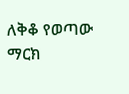ለቅቆ የወጣው ማርክ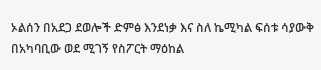ኦልሰን በአደጋ ደወሎች ድምፅ እንደነቃ እና ስለ ኬሚካል ፍሰቱ ሳያውቅ በአካባቢው ወደ ሚገኝ የስፖርት ማዕከል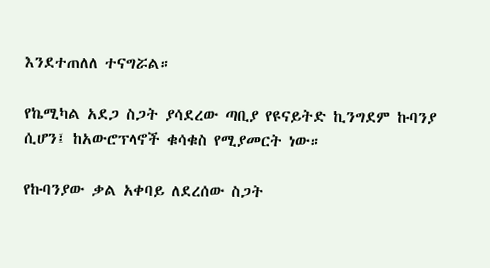እንደተጠለለ ተናግሯል።

የኬሚካል አደጋ ስጋት ያሳደረው ጣቢያ የዩናይትድ ኪንግደም ኩባንያ ሲሆን፤ ከአውሮፕላኖች ቁሳቁስ የሚያመርት ነው።

የኩባንያው ቃል አቀባይ ለደረሰው ስጋት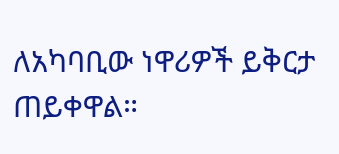ለአካባቢው ነዋሪዎች ይቅርታ ጠይቀዋል።